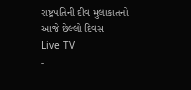રાષ્ટ્રપતિની દીવ મુલાકાતનો આજે છેલ્લો દિવસ
Live TV
-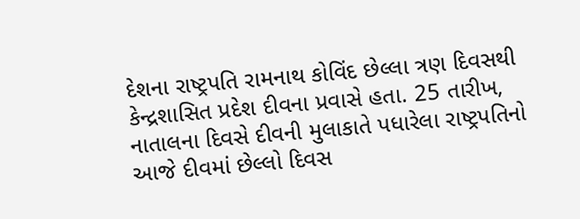દેશના રાષ્ટ્રપતિ રામનાથ કોવિંદ છેલ્લા ત્રણ દિવસથી કેન્દ્રશાસિત પ્રદેશ દીવના પ્રવાસે હતા. 25 તારીખ, નાતાલના દિવસે દીવની મુલાકાતે પધારેલા રાષ્ટ્રપતિનો આજે દીવમાં છેલ્લો દિવસ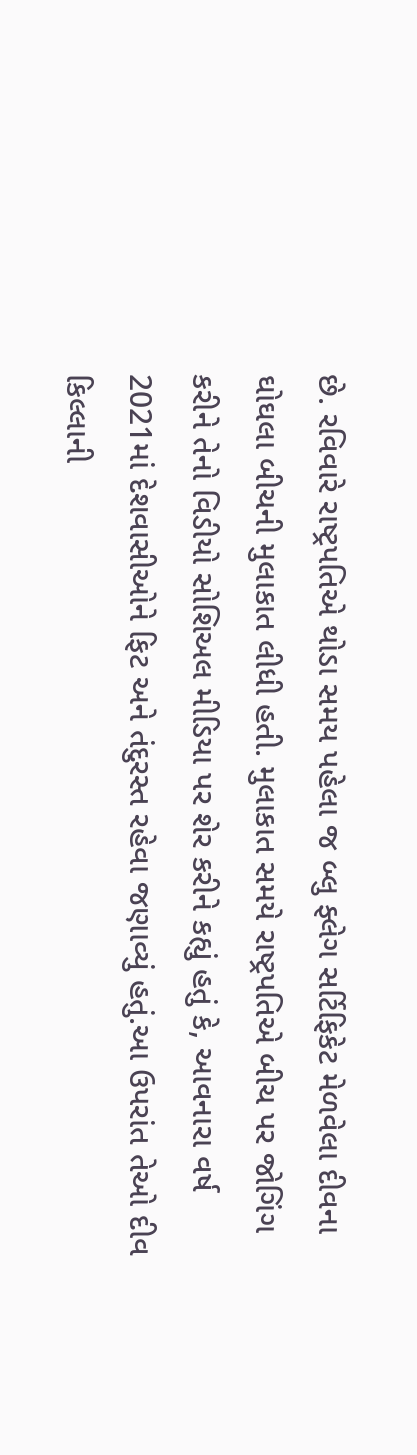છે. રવિવારે રાષ્ટ્રપતિએ થોડા સમય પહેલા જ બ્લુ ફ્લેગ સર્ટિફિકેટ મેળવેલા દીવના ઘોઘલા બીચની મુલાકાત લીધી હતી. મુલાકાત સમયે રાષ્ટ્રપતિએ બીચ પર જોગિંગ કરીને તેનો વિડીયો સોશિઅલ મીડિયા પર શેર કરીને કહ્યું હતું કે, આવનારા વર્ષ 2021માં દેશવાસીઓને ફિટ અને તંદુરસ્ત રહેવા જણાવ્યું હતું.આ ઉપરાંત તેઓ દીવ કિલ્લાની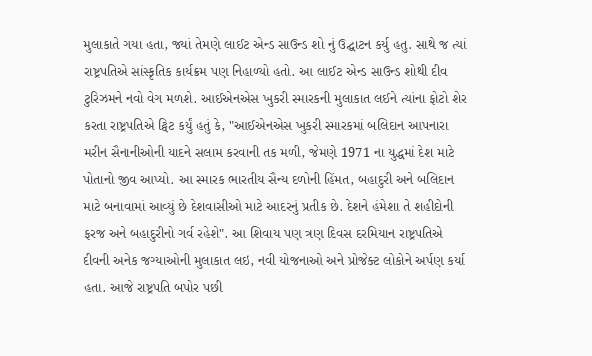મુલાકાતે ગયા હતા, જ્યાં તેમણે લાઈટ એન્ડ સાઉન્ડ શો નું ઉદ્ઘાટન કર્યુ હતુ. સાથે જ ત્યાં રાષ્ટ્રપતિએ સાંસ્કૃતિક કાર્યક્રમ પણ નિહાળ્યો હતો. આ લાઈટ એન્ડ સાઉન્ડ શોથી દીવ ટુરિઝમને નવો વેગ મળશે. આઈએનએસ ખુકરી સ્મારકની મુલાકાત લઈને ત્યાંના ફોટો શેર કરતા રાષ્ટ્રપતિએ ટ્વિટ કર્યું હતું કે, "આઈએનએસ ખુકરી સ્મારકમાં બલિદાન આપનારા મરીન સૈનાનીઓની યાદને સલામ કરવાની તક મળી, જેમણે 1971 ના યુદ્ધમાં દેશ માટે પોતાનો જીવ આપ્યો. આ સ્મારક ભારતીય સૈન્ય દળોની હિંમત, બહાદુરી અને બલિદાન માટે બનાવામાં આવ્યું છે દેશવાસીઓ માટે આદરનું પ્રતીક છે. દેશને હંમેશા તે શહીદોની ફરજ અને બહાદુરીનો ગર્વ રહેશે". આ શિવાય પણ ત્રણ દિવસ દરમિયાન રાષ્ટ્રપતિએ દીવની અનેક જગ્યાઓની મુલાકાત લઇ, નવી યોજનાઓ અને પ્રોજેક્ટ લોકોને અર્પણ કર્યા હતા. આજે રાષ્ટ્રપતિ બપોર પછી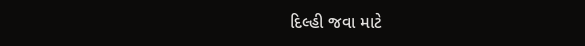દિલ્હી જવા માટે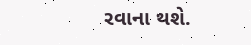રવાના થશે.